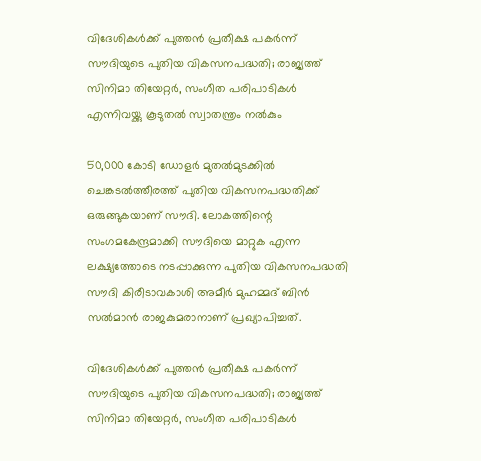വിദേശികള്‍ക്ക് പുത്തന്‍ പ്രതീക്ഷ പകര്‍ന്ന് സൗദിയുടെ പുതിയ വികസനപദ്ധതി; രാജ്യത്ത് സിനിമാ തിയേറ്റര്‍, സംഗീത പരിപാടികള്‍ എന്നിവയ്ക്കു കൂടുതല്‍ സ്വാതന്ത്രം നല്‍കും

50,000 കോടി ഡോളര്‍ മുതല്‍മുടക്കില്‍ ചെങ്കടല്‍ത്തീരത്ത് പുതിയ വികസനപദ്ധതിക്ക് ഒരുങ്ങുകയാണ് സൗദി. ലോകത്തിന്റെ സംഗമകേന്ദ്രമാക്കി സൗദിയെ മാറ്റുക എന്ന ലക്ഷ്യത്തോടെ നടപ്പാക്കുന്ന പുതിയ വികസനപദ്ധതി സൗദി കിരീടാവകാശി അമീര്‍ മുഹമ്മദ് ബിന്‍ സല്‍മാന്‍ രാജകുമരാനാണ് പ്രഖ്യാപിച്ചത്.

വിദേശികള്‍ക്ക് പുത്തന്‍ പ്രതീക്ഷ പകര്‍ന്ന് സൗദിയുടെ പുതിയ വികസനപദ്ധതി; രാജ്യത്ത് സിനിമാ തിയേറ്റര്‍, സംഗീത പരിപാടികള്‍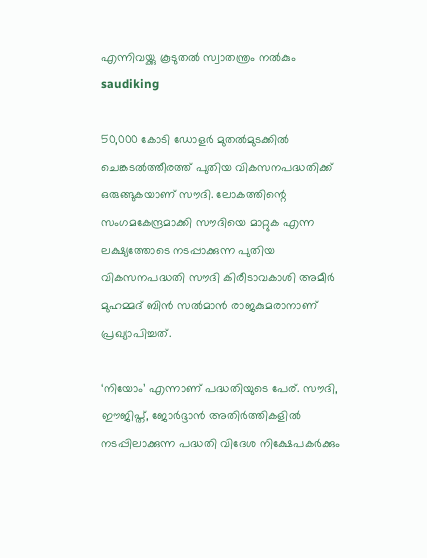എന്നിവയ്ക്കു കൂടുതല്‍ സ്വാതന്ത്രം നല്‍കും
saudiking

50,000 കോടി ഡോളര്‍ മുതല്‍മുടക്കില്‍ ചെങ്കടല്‍ത്തീരത്ത് പുതിയ വികസനപദ്ധതിക്ക് ഒരുങ്ങുകയാണ് സൗദി. ലോകത്തിന്റെ സംഗമകേന്ദ്രമാക്കി സൗദിയെ മാറ്റുക എന്ന ലക്ഷ്യത്തോടെ നടപ്പാക്കുന്ന പുതിയ വികസനപദ്ധതി സൗദി കിരീടാവകാശി അമീര്‍ മുഹമ്മദ് ബിന്‍ സല്‍മാന്‍ രാജകുമരാനാണ് പ്രഖ്യാപിച്ചത്.

‘നിയോം’ എന്നാണ് പദ്ധതിയുടെ പേര്. സൗദി, ഈജിപ്ത്, ജോര്‍ദ്ദാന്‍ അതിര്‍ത്തികളില്‍ നടപ്പിലാക്കുന്ന പദ്ധതി വിദേശ നിക്ഷേപകര്‍ക്കും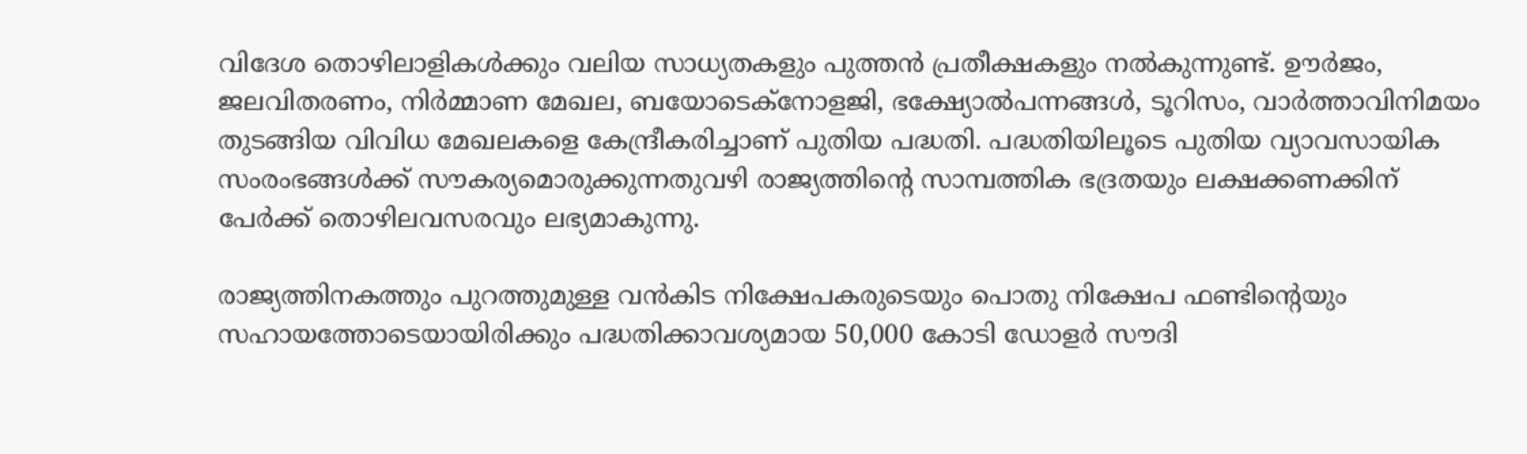വിദേശ തൊഴിലാളികള്‍ക്കും വലിയ സാധ്യതകളും പുത്തന്‍ പ്രതീക്ഷകളും നല്‍കുന്നുണ്ട്. ഊര്‍ജം, ജലവിതരണം, നിര്‍മ്മാണ മേഖല, ബയോടെക്‌നോളജി, ഭക്ഷ്യോല്‍പന്നങ്ങള്‍, ടൂറിസം, വാര്‍ത്താവിനിമയം തുടങ്ങിയ വിവിധ മേഖലകളെ കേന്ദ്രീകരിച്ചാണ് പുതിയ പദ്ധതി. പദ്ധതിയിലൂടെ പുതിയ വ്യാവസായിക സംരംഭങ്ങള്‍ക്ക് സൗകര്യമൊരുക്കുന്നതുവഴി രാജ്യത്തിന്റെ സാമ്പത്തിക ഭദ്രതയും ലക്ഷക്കണക്കിന് പേര്‍ക്ക് തൊഴിലവസരവും ലഭ്യമാകുന്നു.

രാജ്യത്തിനകത്തും പുറത്തുമുള്ള വന്‍കിട നിക്ഷേപകരുടെയും പൊതു നിക്ഷേപ ഫണ്ടിന്റെയും സഹായത്തോടെയായിരിക്കും പദ്ധതിക്കാവശ്യമായ 50,000 കോടി ഡോളര്‍ സൗദി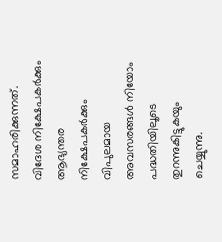സമാഹരിക്കുന്നത്. വിദേശ നിക്ഷേപകര്‍ക്കും ആഭ്യന്തര നിക്ഷേപകര്‍ക്കും വിപുലമായ അവസരങ്ങള്‍ നിയോം പദ്ധതിയിലൂടെ തുറന്നുകിട്ടുകയും ചെയ്യുന്നു.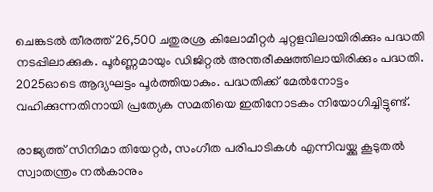ചെങ്കടല്‍ തീരത്ത് 26,500 ചതുരശ്ര കിലോമീറ്റര്‍ ചുറ്റളവിലായിരിക്കും പദ്ധതി നടപ്പിലാക്കുക. പൂര്‍ണ്ണമായും ഡിജിറ്റല്‍ അന്തരീക്ഷത്തിലായിരിക്കും പദ്ധതി. 2025ഓടെ ആദ്യഘട്ടം പൂര്‍ത്തിയാകും. പദ്ധതിക്ക് മേല്‍നോട്ടം വഹിക്കുന്നതിനായി പ്രത്യേക സമതിയെ ഇതിനോടകം നിയോഗിച്ചിട്ടുണ്ട്.

രാജ്യത്ത് സിനിമാ തിയേറ്റര്‍, സംഗീത പരിപാടികള്‍ എന്നിവയ്ക്കു കൂടുതല്‍ സ്വാതന്ത്രം നല്‍കാനും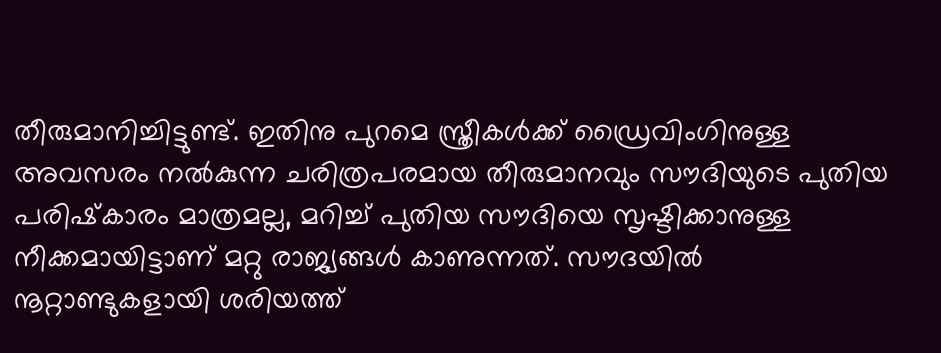തീരുമാനിച്ചിട്ടുണ്ട്. ഇതിനു പുറമെ സ്ത്രീകള്‍ക്ക് ഡ്രൈവിംഗിനുള്ള അവസരം നല്‍കുന്ന ചരിത്രപരമായ തീരുമാനവും സൗദിയുടെ പുതിയ പരിഷ്‌കാരം മാത്രമല്ല, മറിച്ച് പുതിയ സൗദിയെ സൃഷ്ടിക്കാനുള്ള നീക്കമായിട്ടാണ് മറ്റു രാജ്യങ്ങള്‍ കാണുന്നത്. സൗദയില്‍ നൂറ്റാണ്ടുകളായി ശരിയത്ത്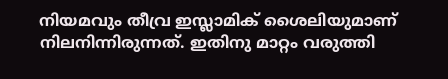നിയമവും തീവ്ര ഇസ്ലാമിക് ശൈലിയുമാണ് നിലനിന്നിരുന്നത്. ഇതിനു മാറ്റം വരുത്തി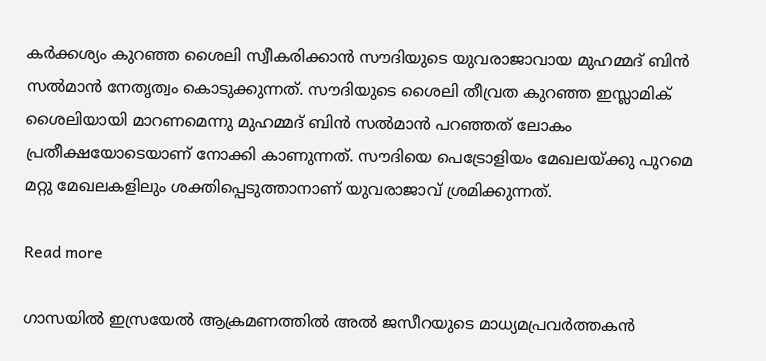കര്‍ക്കശ്യം കുറഞ്ഞ ശൈലി സ്വീകരിക്കാന്‍ സൗദിയുടെ യുവരാജാവായ മുഹമ്മദ് ബിന്‍ സല്‍മാന്‍ നേതൃത്വം കൊടുക്കുന്നത്. സൗദിയുടെ ശൈലി തീവ്രത കുറഞ്ഞ ഇസ്ലാമിക് ശൈലിയായി മാറണമെന്നു മുഹമ്മദ് ബിന്‍ സല്‍മാന്‍ പറഞ്ഞത് ലോകം പ്രതീക്ഷയോടെയാണ് നോക്കി കാണുന്നത്. സൗദിയെ പെട്രോളിയം മേഖലയ്ക്കു പുറമെ മറ്റു മേഖലകളിലും ശക്തിപ്പെടുത്താനാണ് യുവരാജാവ് ശ്രമിക്കുന്നത്.

Read more

ഗാസയിൽ ഇസ്രയേൽ ആക്രമണത്തിൽ അൽ ജസീറയുടെ മാധ്യമപ്രവർത്തകൻ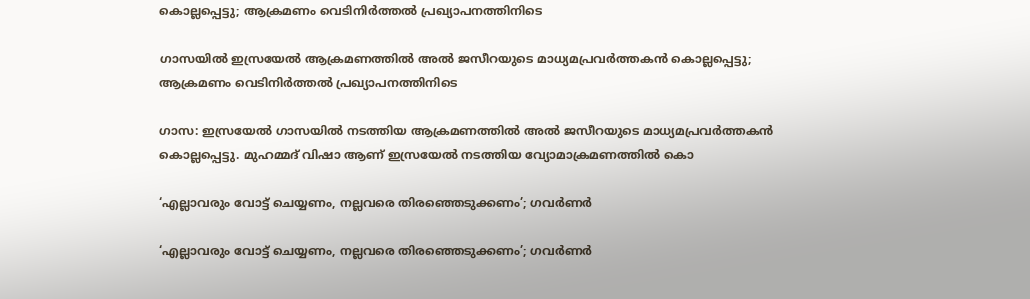കൊല്ലപ്പെട്ടു; ആക്രമണം വെടിനിർത്തൽ പ്രഖ്യാപനത്തിനിടെ

ഗാസയിൽ ഇസ്രയേൽ ആക്രമണത്തിൽ അൽ ജസീറയുടെ മാധ്യമപ്രവർത്തകൻ കൊല്ലപ്പെട്ടു; ആക്രമണം വെടിനിർത്തൽ പ്രഖ്യാപനത്തിനിടെ

ഗാസ: ഇസ്രയേൽ ഗാസയിൽ നടത്തിയ ആക്രമണത്തിൽ അൽ ജസീറയുടെ മാധ്യമപ്രവർത്തകൻ കൊല്ലപ്പെട്ടു. മുഹമ്മദ് വിഷാ ആണ് ഇസ്രയേൽ നടത്തിയ വ്യോമാക്രമണത്തിൽ കൊ

‘എല്ലാവരും വോട്ട് ചെയ്യണം, നല്ലവരെ തിരഞ്ഞെടുക്കണം’; ഗവർണർ

‘എല്ലാവരും വോട്ട് ചെയ്യണം, നല്ലവരെ തിരഞ്ഞെടുക്കണം’; ഗവർണർ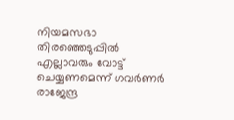നിയമസഭാ തിരഞ്ഞെടുപ്പിൽ എല്ലാവരും വോട്ട് ചെയ്യണമെന്ന് ഗവർണർ രാജേന്ദ്ര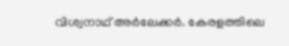വിശ്വനാഥ് അർലേക്കർ. കേരളത്തിലെ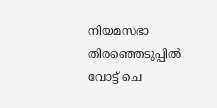നിയമസഭാ തിരഞ്ഞെടുപ്പിൽ വോട്ട് ചെ